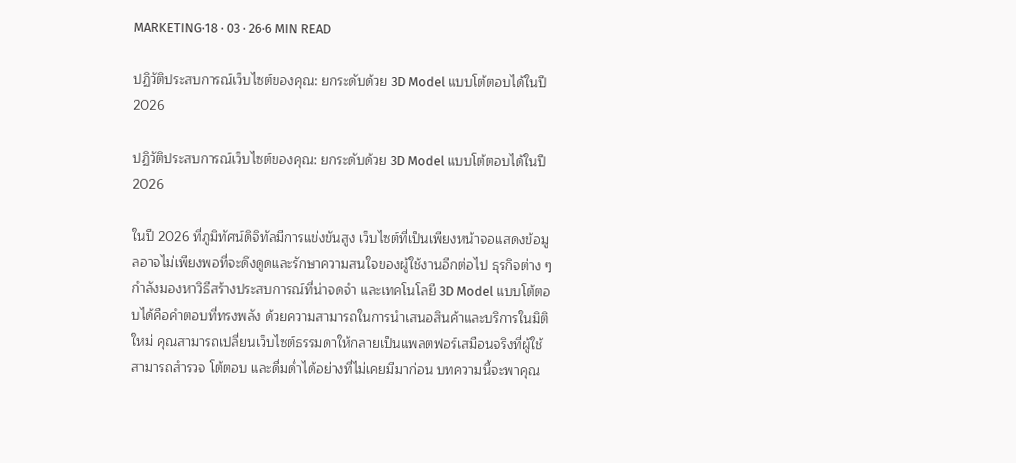MARKETING·18 · 03 · 26·6 MIN READ

ปฏิวัติประสบการณ์เว็บไซต์ของคุณ: ยกระดับด้วย 3D Model แบบโต้ตอบได้ในปี 2026

ปฏิวัติประสบการณ์เว็บไซต์ของคุณ: ยกระดับด้วย 3D Model แบบโต้ตอบได้ในปี 2026

ในปี 2026 ที่ภูมิทัศน์ดิจิทัลมีการแข่งขันสูง เว็บไซต์ที่เป็นเพียงหน้าจอแสดงข้อมูลอาจไม่เพียงพอที่จะดึงดูดและรักษาความสนใจของผู้ใช้งานอีกต่อไป ธุรกิจต่าง ๆ กำลังมองหาวิธีสร้างประสบการณ์ที่น่าจดจำ และเทคโนโลยี 3D Model แบบโต้ตอบได้คือคำตอบที่ทรงพลัง ด้วยความสามารถในการนำเสนอสินค้าและบริการในมิติใหม่ คุณสามารถเปลี่ยนเว็บไซต์ธรรมดาให้กลายเป็นแพลตฟอร์เสมือนจริงที่ผู้ใช้สามารถสำรวจ โต้ตอบ และดื่มด่ำได้อย่างที่ไม่เคยมีมาก่อน บทความนี้จะพาคุณ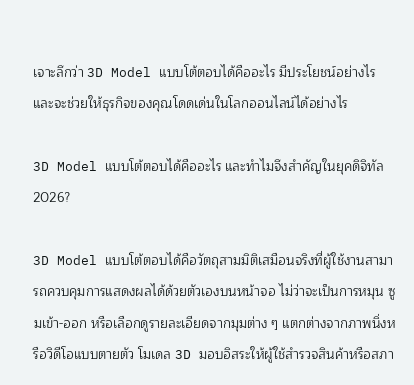เจาะลึกว่า 3D Model แบบโต้ตอบได้คืออะไร มีประโยชน์อย่างไร และจะช่วยให้ธุรกิจของคุณโดดเด่นในโลกออนไลน์ได้อย่างไร

3D Model แบบโต้ตอบได้คืออะไร และทำไมจึงสำคัญในยุคดิจิทัล 2026?

3D Model แบบโต้ตอบได้คือวัตถุสามมิติเสมือนจริงที่ผู้ใช้งานสามารถควบคุมการแสดงผลได้ด้วยตัวเองบนหน้าจอ ไม่ว่าจะเป็นการหมุน ซูมเข้า-ออก หรือเลือกดูรายละเอียดจากมุมต่าง ๆ แตกต่างจากภาพนิ่งหรือวิดีโอแบบตายตัว โมเดล 3D มอบอิสระให้ผู้ใช้สำรวจสินค้าหรือสภา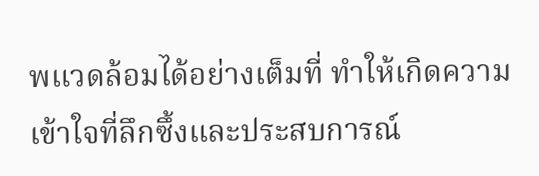พแวดล้อมได้อย่างเต็มที่ ทำให้เกิดความเข้าใจที่ลึกซึ้งและประสบการณ์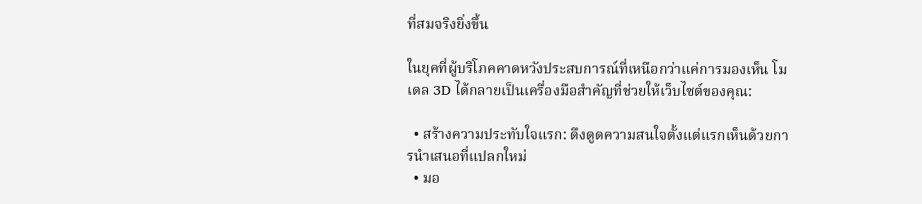ที่สมจริงยิ่งขึ้น

ในยุคที่ผู้บริโภคคาดหวังประสบการณ์ที่เหนือกว่าแค่การมองเห็น โมเดล 3D ได้กลายเป็นเครื่องมือสำคัญที่ช่วยให้เว็บไซต์ของคุณ:

  • สร้างความประทับใจแรก: ดึงดูดความสนใจตั้งแต่แรกเห็นด้วยการนำเสนอที่แปลกใหม่
  • มอ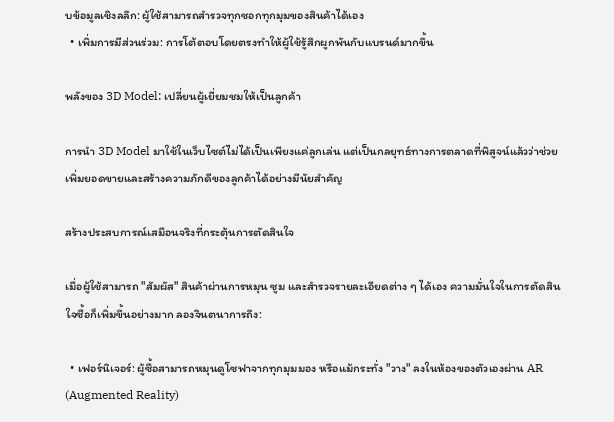บข้อมูลเชิงลลึก: ผู้ใช้สามารถสำรวจทุกซอกทุกมุมของสินค้าได้เอง
  • เพิ่มการมีส่วนร่วม: การโต้ตอบโดยตรงทำให้ผู้ใช้รู้สึกผูกพันกับแบรนด์มากขึ้น

พลังของ 3D Model: เปลี่ยนผู้เยี่ยมชมให้เป็นลูกค้า

การนำ 3D Model มาใช้ในเว็บไซต์ไม่ได้เป็นเพียงแค่ลูกเล่น แต่เป็นกลยุทธ์ทางการตลาดที่พิสูจน์แล้วว่าช่วยเพิ่มยอดขายและสร้างความภักดีของลูกค้าได้อย่างมีนัยสำคัญ

สร้างประสบการณ์เสมือนจริงที่กระตุ้นการตัดสินใจ

เมื่อผู้ใช้สามารถ "สัมผัส" สินค้าผ่านการหมุน ซูม และสำรวจรายละเอียดต่าง ๆ ได้เอง ความมั่นใจในการตัดสินใจซื้อก็เพิ่มขึ้นอย่างมาก ลองจินตนาการถึง:

  • เฟอร์นิเจอร์: ผู้ซื้อสามารถหมุนดูโซฟาจากทุกมุมมอง หรือแม้กระทั่ง "วาง" ลงในห้องของตัวเองผ่าน AR (Augmented Reality)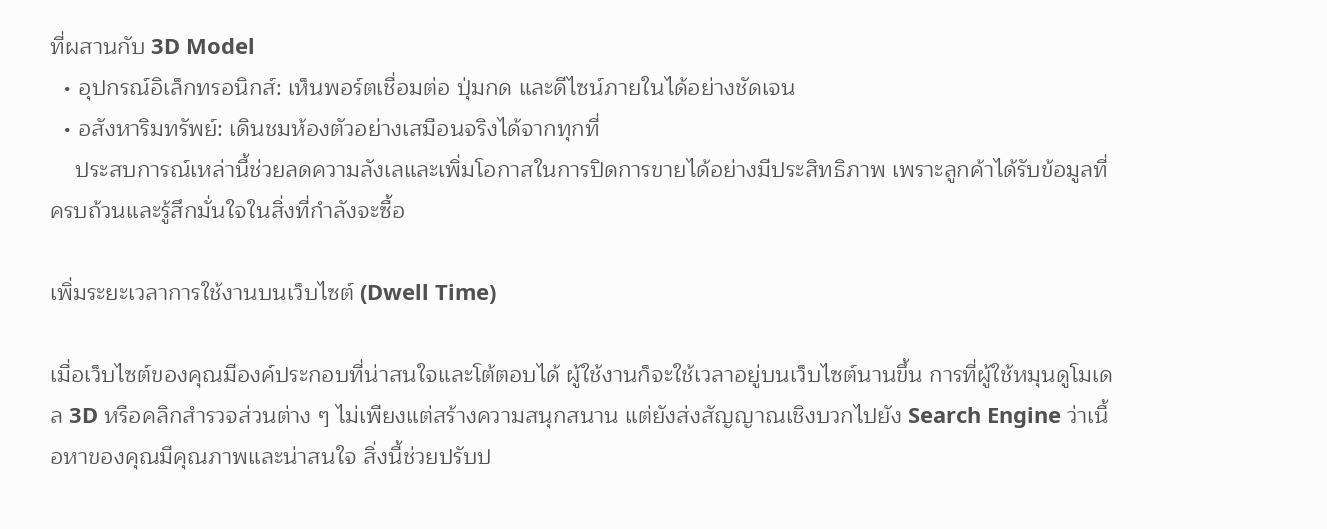ที่ผสานกับ 3D Model
  • อุปกรณ์อิเล็กทรอนิกส์: เห็นพอร์ตเชื่อมต่อ ปุ่มกด และดีไซน์ภายในได้อย่างชัดเจน
  • อสังหาริมทรัพย์: เดินชมห้องตัวอย่างเสมือนจริงได้จากทุกที่
    ประสบการณ์เหล่านี้ช่วยลดความลังเลและเพิ่มโอกาสในการปิดการขายได้อย่างมีประสิทธิภาพ เพราะลูกค้าได้รับข้อมูลที่ครบถ้วนและรู้สึกมั่นใจในสิ่งที่กำลังจะซื้อ

เพิ่มระยะเวลาการใช้งานบนเว็บไซต์ (Dwell Time)

เมื่อเว็บไซต์ของคุณมีองค์ประกอบที่น่าสนใจและโต้ตอบได้ ผู้ใช้งานก็จะใช้เวลาอยู่บนเว็บไซต์นานขึ้น การที่ผู้ใช้หมุนดูโมเดล 3D หรือคลิกสำรวจส่วนต่าง ๆ ไม่เพียงแต่สร้างความสนุกสนาน แต่ยังส่งสัญญาณเชิงบวกไปยัง Search Engine ว่าเนื้อหาของคุณมีคุณภาพและน่าสนใจ สิ่งนี้ช่วยปรับป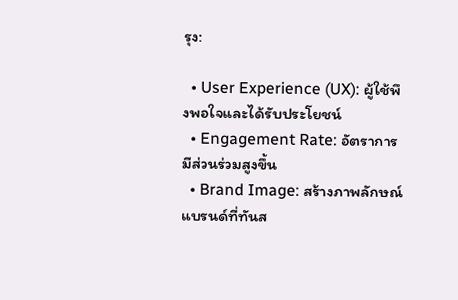รุง:

  • User Experience (UX): ผู้ใช้พึงพอใจและได้รับประโยชน์
  • Engagement Rate: อัตราการมีส่วนร่วมสูงขึ้น
  • Brand Image: สร้างภาพลักษณ์แบรนด์ที่ทันส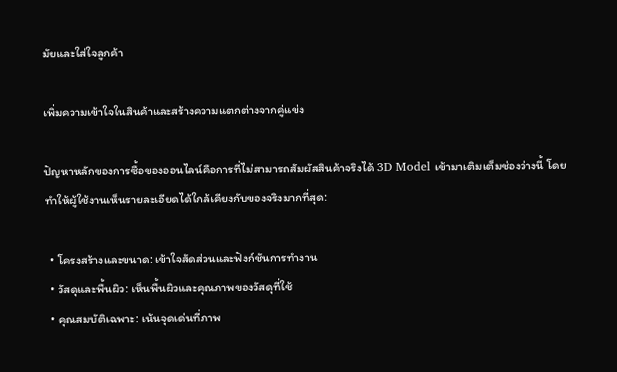มัยและใส่ใจลูกค้า

เพิ่มความเข้าใจในสินค้าและสร้างความแตกต่างจากคู่แข่ง

ปัญหาหลักของการซื้อของออนไลน์คือการที่ไม่สามารถสัมผัสสินค้าจริงได้ 3D Model เข้ามาเติมเต็มช่องว่างนี้ โดยทำให้ผู้ใช้งานเห็นรายละเอียดได้ใกล้เคียงกับของจริงมากที่สุด:

  • โครงสร้างและขนาด: เข้าใจสัดส่วนและฟังก์ชันการทำงาน
  • วัสดุและพื้นผิว: เห็นพื้นผิวและคุณภาพของวัสดุที่ใช้
  • คุณสมบัติเฉพาะ: เน้นจุดเด่นที่ภาพ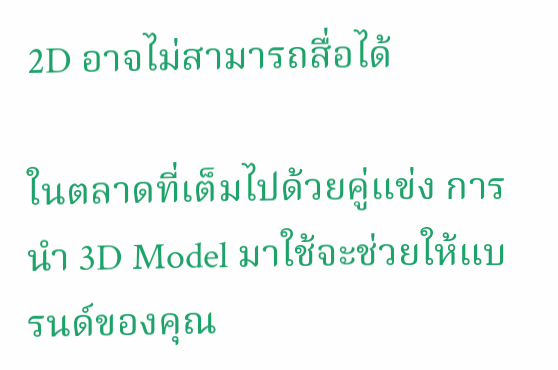2D อาจไม่สามารถสื่อได้

ในตลาดที่เต็มไปด้วยคู่แข่ง การนำ 3D Model มาใช้จะช่วยให้แบรนด์ของคุณ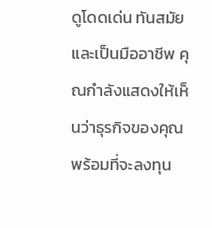ดูโดดเด่น ทันสมัย และเป็นมืออาชีพ คุณกำลังแสดงให้เห็นว่าธุรกิจของคุณพร้อมที่จะลงทุน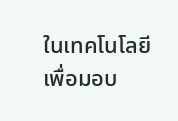ในเทคโนโลยีเพื่อมอบ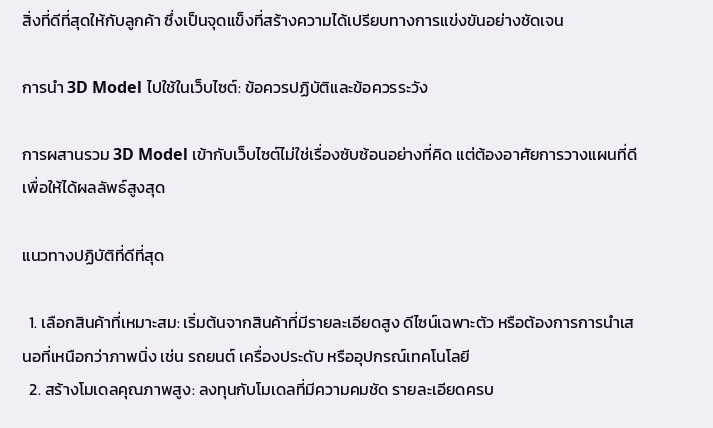สิ่งที่ดีที่สุดให้กับลูกค้า ซึ่งเป็นจุดแข็งที่สร้างความได้เปรียบทางการแข่งขันอย่างชัดเจน

การนำ 3D Model ไปใช้ในเว็บไซต์: ข้อควรปฏิบัติและข้อควรระวัง

การผสานรวม 3D Model เข้ากับเว็บไซต์ไม่ใช่เรื่องซับซ้อนอย่างที่คิด แต่ต้องอาศัยการวางแผนที่ดีเพื่อให้ได้ผลลัพธ์สูงสุด

แนวทางปฏิบัติที่ดีที่สุด

  1. เลือกสินค้าที่เหมาะสม: เริ่มต้นจากสินค้าที่มีรายละเอียดสูง ดีไซน์เฉพาะตัว หรือต้องการการนำเสนอที่เหนือกว่าภาพนิ่ง เช่น รถยนต์ เครื่องประดับ หรืออุปกรณ์เทคโนโลยี
  2. สร้างโมเดลคุณภาพสูง: ลงทุนกับโมเดลที่มีความคมชัด รายละเอียดครบ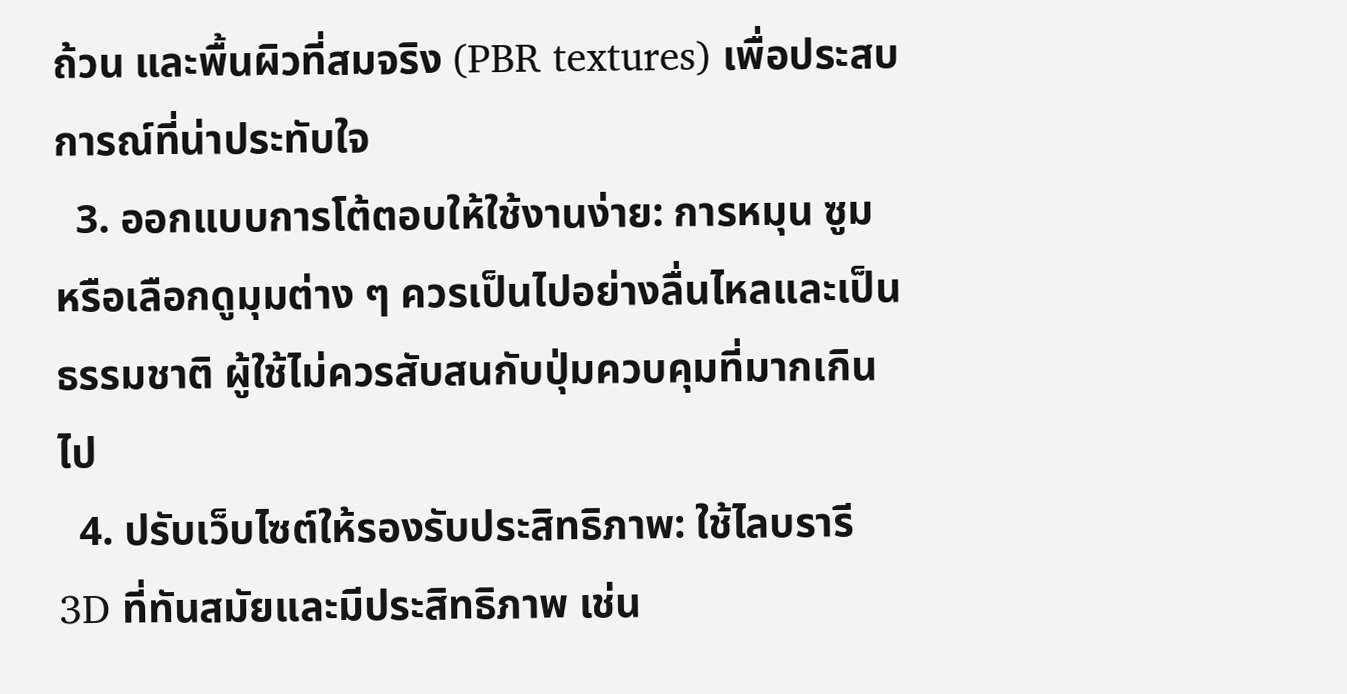ถ้วน และพื้นผิวที่สมจริง (PBR textures) เพื่อประสบการณ์ที่น่าประทับใจ
  3. ออกแบบการโต้ตอบให้ใช้งานง่าย: การหมุน ซูม หรือเลือกดูมุมต่าง ๆ ควรเป็นไปอย่างลื่นไหลและเป็นธรรมชาติ ผู้ใช้ไม่ควรสับสนกับปุ่มควบคุมที่มากเกินไป
  4. ปรับเว็บไซต์ให้รองรับประสิทธิภาพ: ใช้ไลบรารี 3D ที่ทันสมัยและมีประสิทธิภาพ เช่น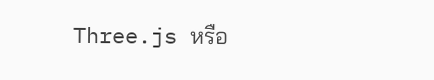Three.js หรือ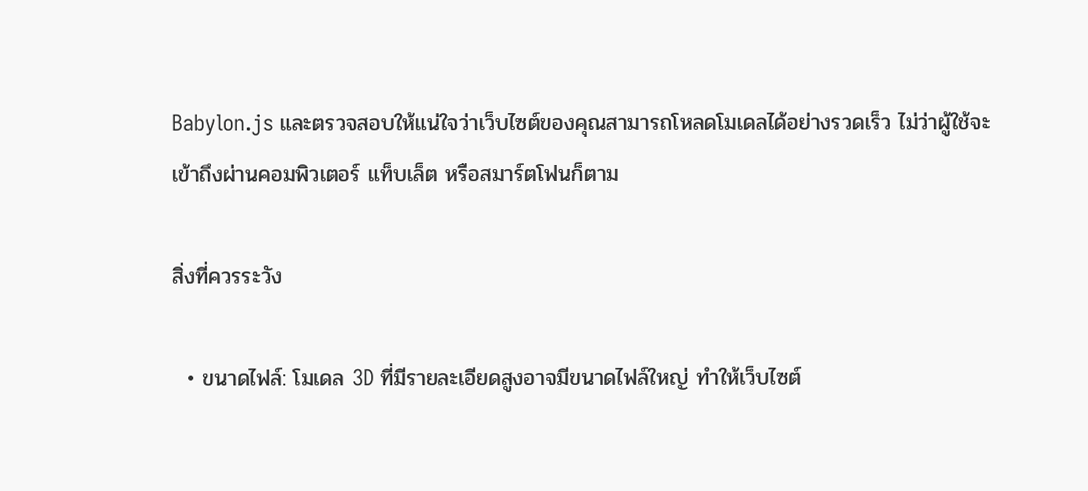Babylon.js และตรวจสอบให้แน่ใจว่าเว็บไซต์ของคุณสามารถโหลดโมเดลได้อย่างรวดเร็ว ไม่ว่าผู้ใช้จะเข้าถึงผ่านคอมพิวเตอร์ แท็บเล็ต หรือสมาร์ตโฟนก็ตาม

สิ่งที่ควรระวัง

  • ขนาดไฟล์: โมเดล 3D ที่มีรายละเอียดสูงอาจมีขนาดไฟล์ใหญ่ ทำให้เว็บไซต์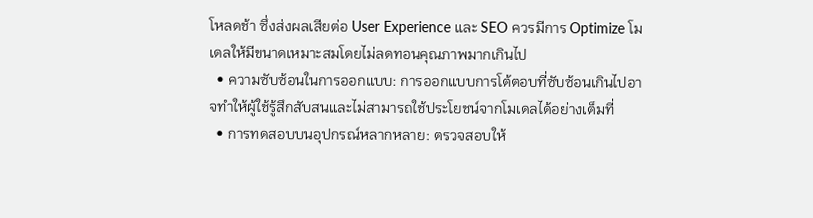โหลดช้า ซึ่งส่งผลเสียต่อ User Experience และ SEO ควรมีการ Optimize โมเดลให้มีขนาดเหมาะสมโดยไม่ลดทอนคุณภาพมากเกินไป
  • ความซับซ้อนในการออกแบบ: การออกแบบการโต้ตอบที่ซับซ้อนเกินไปอาจทำให้ผู้ใช้รู้สึกสับสนและไม่สามารถใช้ประโยชน์จากโมเดลได้อย่างเต็มที่
  • การทดสอบบนอุปกรณ์หลากหลาย: ตรวจสอบให้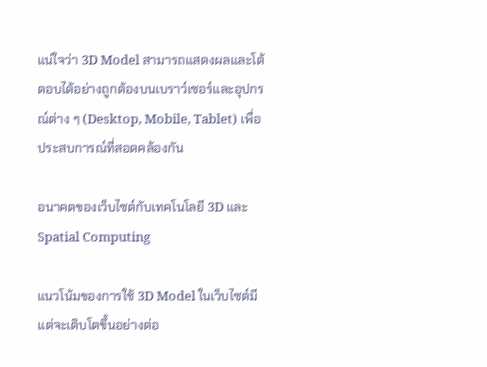แน่ใจว่า 3D Model สามารถแสดงผลและโต้ตอบได้อย่างถูกต้องบนเบราว์เซอร์และอุปกรณ์ต่าง ๆ (Desktop, Mobile, Tablet) เพื่อประสบการณ์ที่สอดคล้องกัน

อนาคตของเว็บไซต์กับเทคโนโลยี 3D และ Spatial Computing

แนวโน้มของการใช้ 3D Model ในเว็บไซต์มีแต่จะเติบโตขึ้นอย่างต่อ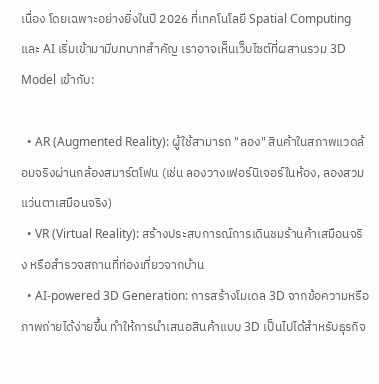เนื่อง โดยเฉพาะอย่างยิ่งในปี 2026 ที่เทคโนโลยี Spatial Computing และ AI เริ่มเข้ามามีบทบาทสำคัญ เราอาจเห็นเว็บไซต์ที่ผสานรวม 3D Model เข้ากับ:

  • AR (Augmented Reality): ผู้ใช้สามารถ "ลอง" สินค้าในสภาพแวดล้อมจริงผ่านกล้องสมาร์ตโฟน (เช่น ลองวางเฟอร์นิเจอร์ในห้อง, ลองสวมแว่นตาเสมือนจริง)
  • VR (Virtual Reality): สร้างประสบการณ์การเดินชมร้านค้าเสมือนจริง หรือสำรวจสถานที่ท่องเที่ยวจากบ้าน
  • AI-powered 3D Generation: การสร้างโมเดล 3D จากข้อความหรือภาพถ่ายได้ง่ายขึ้น ทำให้การนำเสนอสินค้าแบบ 3D เป็นไปได้สำหรับธุรกิจ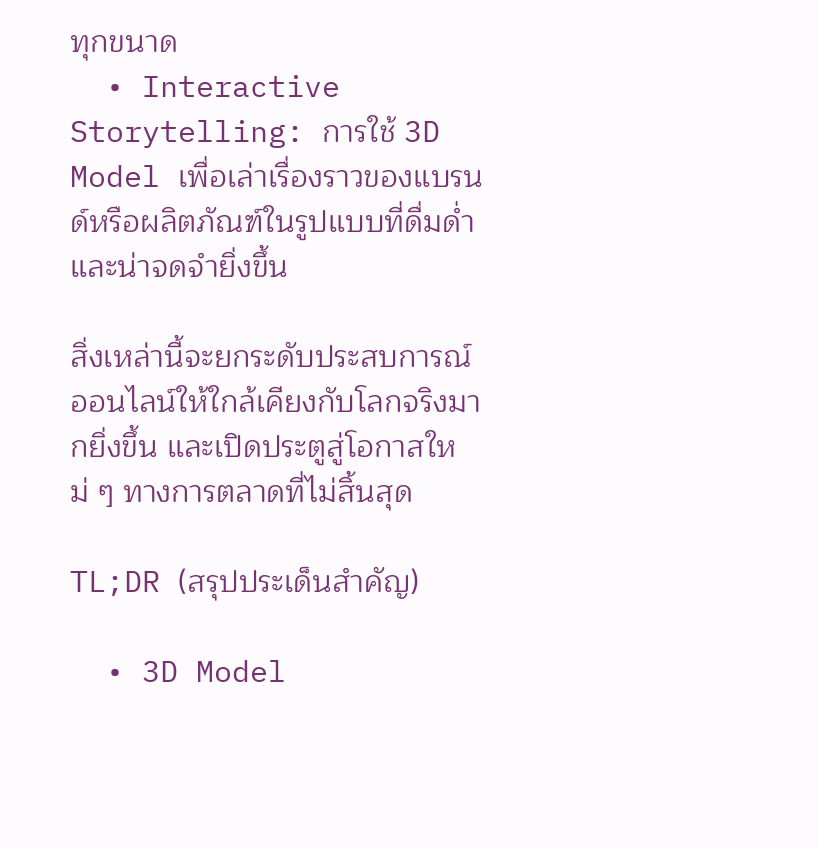ทุกขนาด
  • Interactive Storytelling: การใช้ 3D Model เพื่อเล่าเรื่องราวของแบรนด์หรือผลิตภัณฑ์ในรูปแบบที่ดื่มด่ำและน่าจดจำยิ่งขึ้น

สิ่งเหล่านี้จะยกระดับประสบการณ์ออนไลน์ให้ใกล้เคียงกับโลกจริงมากยิ่งขึ้น และเปิดประตูสู่โอกาสใหม่ ๆ ทางการตลาดที่ไม่สิ้นสุด

TL;DR (สรุปประเด็นสำคัญ)

  • 3D Model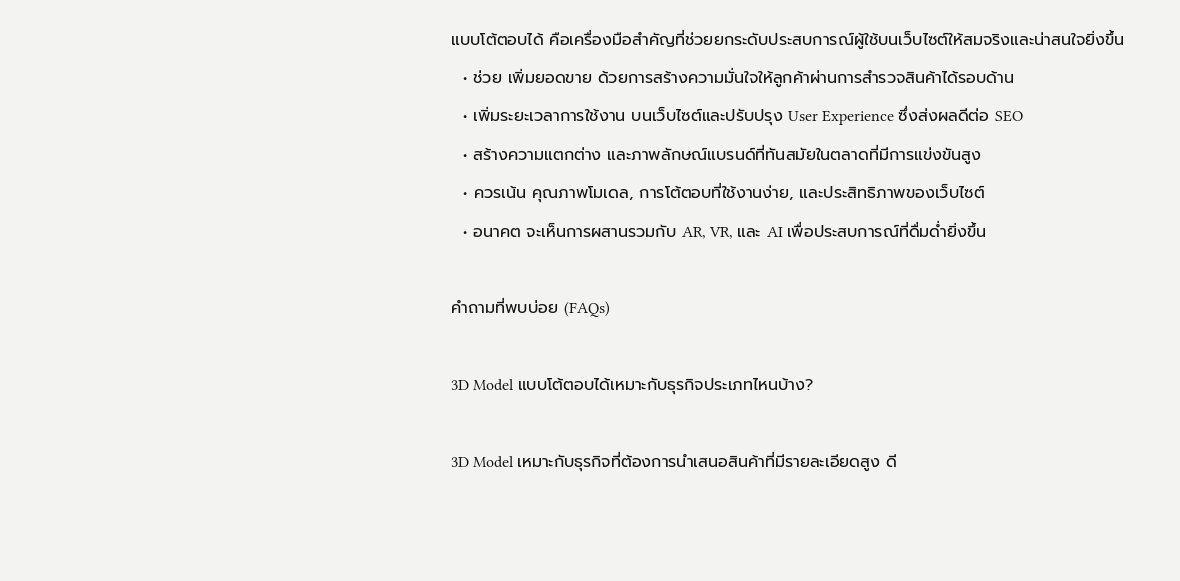แบบโต้ตอบได้ คือเครื่องมือสำคัญที่ช่วยยกระดับประสบการณ์ผู้ใช้บนเว็บไซต์ให้สมจริงและน่าสนใจยิ่งขึ้น
  • ช่วย เพิ่มยอดขาย ด้วยการสร้างความมั่นใจให้ลูกค้าผ่านการสำรวจสินค้าได้รอบด้าน
  • เพิ่มระยะเวลาการใช้งาน บนเว็บไซต์และปรับปรุง User Experience ซึ่งส่งผลดีต่อ SEO
  • สร้างความแตกต่าง และภาพลักษณ์แบรนด์ที่ทันสมัยในตลาดที่มีการแข่งขันสูง
  • ควรเน้น คุณภาพโมเดล, การโต้ตอบที่ใช้งานง่าย, และประสิทธิภาพของเว็บไซต์
  • อนาคต จะเห็นการผสานรวมกับ AR, VR, และ AI เพื่อประสบการณ์ที่ดื่มด่ำยิ่งขึ้น

คำถามที่พบบ่อย (FAQs)

3D Model แบบโต้ตอบได้เหมาะกับธุรกิจประเภทไหนบ้าง?

3D Model เหมาะกับธุรกิจที่ต้องการนำเสนอสินค้าที่มีรายละเอียดสูง ดี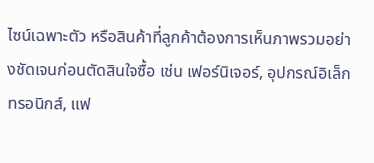ไซน์เฉพาะตัว หรือสินค้าที่ลูกค้าต้องการเห็นภาพรวมอย่างชัดเจนก่อนตัดสินใจซื้อ เช่น เฟอร์นิเจอร์, อุปกรณ์อิเล็กทรอนิกส์, แฟ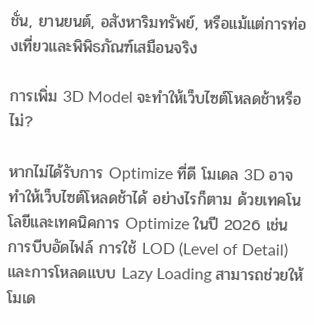ชั่น, ยานยนต์, อสังหาริมทรัพย์, หรือแม้แต่การท่องเที่ยวและพิพิธภัณฑ์เสมือนจริง

การเพิ่ม 3D Model จะทำให้เว็บไซต์โหลดช้าหรือไม่?

หากไม่ได้รับการ Optimize ที่ดี โมเดล 3D อาจทำให้เว็บไซต์โหลดช้าได้ อย่างไรก็ตาม ด้วยเทคโนโลยีและเทคนิคการ Optimize ในปี 2026 เช่น การบีบอัดไฟล์ การใช้ LOD (Level of Detail) และการโหลดแบบ Lazy Loading สามารถช่วยให้โมเด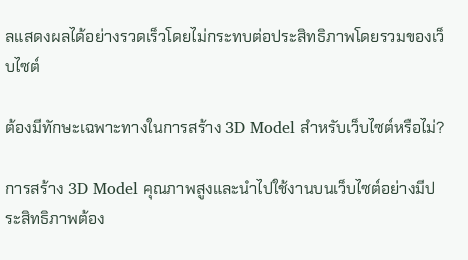ลแสดงผลได้อย่างรวดเร็วโดยไม่กระทบต่อประสิทธิภาพโดยรวมของเว็บไซต์

ต้องมีทักษะเฉพาะทางในการสร้าง 3D Model สำหรับเว็บไซต์หรือไม่?

การสร้าง 3D Model คุณภาพสูงและนำไปใช้งานบนเว็บไซต์อย่างมีประสิทธิภาพต้อง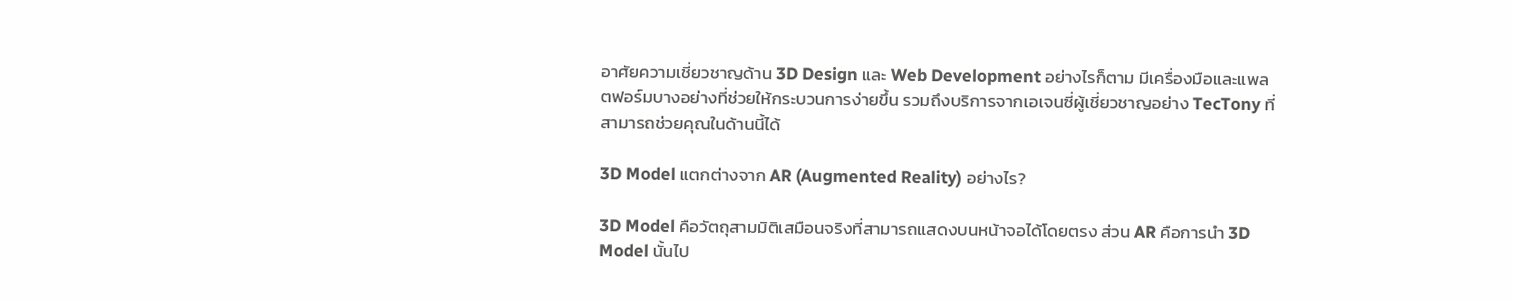อาศัยความเชี่ยวชาญด้าน 3D Design และ Web Development อย่างไรก็ตาม มีเครื่องมือและแพลตฟอร์มบางอย่างที่ช่วยให้กระบวนการง่ายขึ้น รวมถึงบริการจากเอเจนซี่ผู้เชี่ยวชาญอย่าง TecTony ที่สามารถช่วยคุณในด้านนี้ได้

3D Model แตกต่างจาก AR (Augmented Reality) อย่างไร?

3D Model คือวัตถุสามมิติเสมือนจริงที่สามารถแสดงบนหน้าจอได้โดยตรง ส่วน AR คือการนำ 3D Model นั้นไป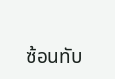ซ้อนทับ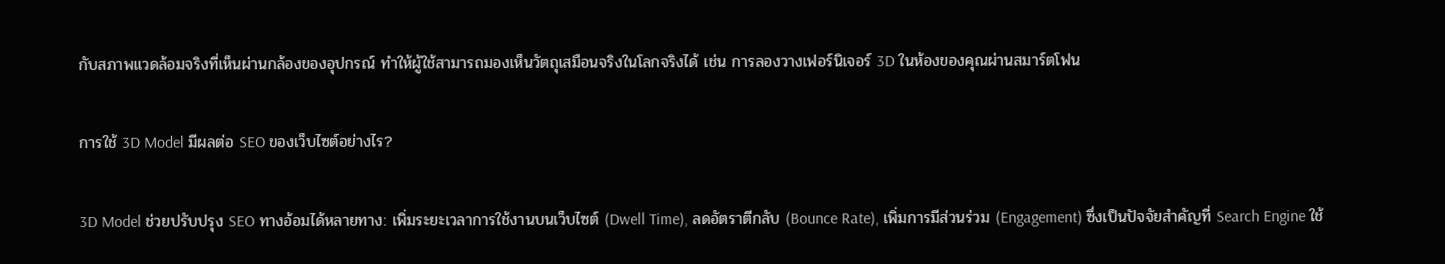กับสภาพแวดล้อมจริงที่เห็นผ่านกล้องของอุปกรณ์ ทำให้ผู้ใช้สามารถมองเห็นวัตถุเสมือนจริงในโลกจริงได้ เช่น การลองวางเฟอร์นิเจอร์ 3D ในห้องของคุณผ่านสมาร์ตโฟน

การใช้ 3D Model มีผลต่อ SEO ของเว็บไซต์อย่างไร?

3D Model ช่วยปรับปรุง SEO ทางอ้อมได้หลายทาง: เพิ่มระยะเวลาการใช้งานบนเว็บไซต์ (Dwell Time), ลดอัตราตีกลับ (Bounce Rate), เพิ่มการมีส่วนร่วม (Engagement) ซึ่งเป็นปัจจัยสำคัญที่ Search Engine ใช้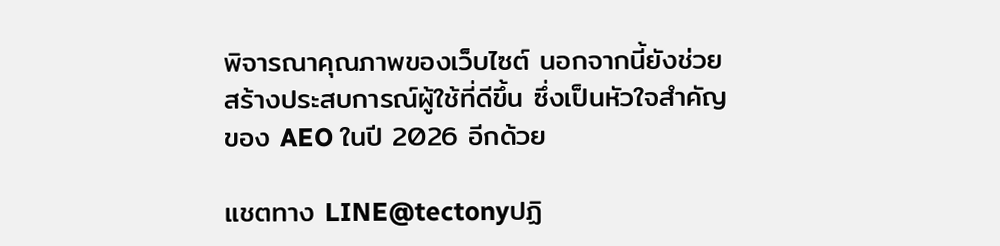พิจารณาคุณภาพของเว็บไซต์ นอกจากนี้ยังช่วยสร้างประสบการณ์ผู้ใช้ที่ดีขึ้น ซึ่งเป็นหัวใจสำคัญของ AEO ในปี 2026 อีกด้วย

แชตทาง LINE@tectonyปฏิ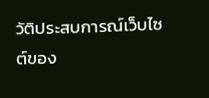วัติประสบการณ์เว็บไซต์ของ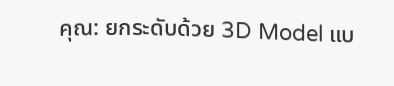คุณ: ยกระดับด้วย 3D Model แบ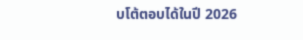บโต้ตอบได้ในปี 2026